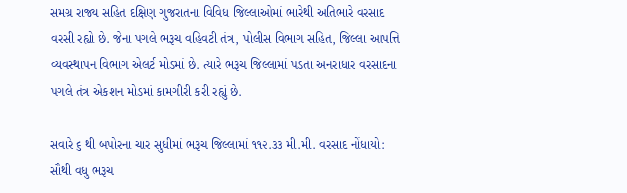સમગ્ર રાજ્ય સહિત દક્ષિણ ગુજરાતના વિવિધ જિલ્લાઓમાં ભારેથી અતિભારે વરસાદ વરસી રહ્યો છે. જેના પગલે ભરૂચ વહિવટી તંત્ર, પોલીસ વિભાગ સહિત, જિલ્લા આપત્તિ વ્યવસ્થાપન વિભાગ એલર્ટ મોડમાં છે. ત્યારે ભરૂચ જિલ્લામાં પડતા અનરાધાર વરસાદના પગલે તંત્ર એકશન મોડમાં કામગીરી કરી રહ્યું છે.

સવારે ૬ થી બપોરના ચાર સુધીમાં ભરૂચ જિલ્લામાં ૧૧૨.૩૩ મી.મી. વરસાદ નોંધાયો: સૌથી વધુ ભરૂચ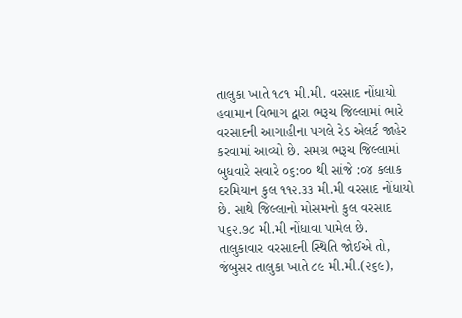તાલુકા ખાતે ૧૮૧ મી.મી. વરસાદ નોંધાયો
હવામાન વિભાગ દ્વારા ભરૂચ જિલ્લામાં ભારે વરસાદની આગાહીના પગલે રેડ એલર્ટ જાહેર કરવામાં આવ્યો છે. સમગ્ર ભરૂચ જિલ્લામાં બુધવારે સવારે ૦૬:૦૦ થી સાંજે :૦૪ કલાક દરમિયાન કુલ ૧૧૨.૩૩ મી.મી વરસાદ નોંધાયો છે. સાથે જિલ્લાનો મોસમનો કુલ વરસાદ ૫૬૨.૭૮ મી.મી નોંધાવા પામેલ છે. તાલુકાવાર વરસાદની સ્થિતિ જોઈએ તો, જંબુસર તાલુકા ખાતે ૮૯ મી.મી.(૨૬૯),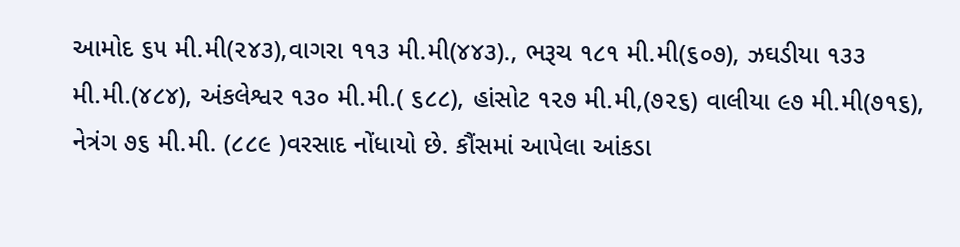આમોદ ૬૫ મી.મી(૨૪૩),વાગરા ૧૧૩ મી.મી(૪૪૩)., ભરૂચ ૧૮૧ મી.મી(૬૦૭), ઝઘડીયા ૧૩૩ મી.મી.(૪૮૪), અંકલેશ્વર ૧૩૦ મી.મી.( ૬૮૮), હાંસોટ ૧૨૭ મી.મી,(૭૨૬) વાલીયા ૯૭ મી.મી(૭૧૬), નેત્રંગ ૭૬ મી.મી. (૮૮૯ )વરસાદ નોંધાયો છે. કૌંસમાં આપેલા આંકડા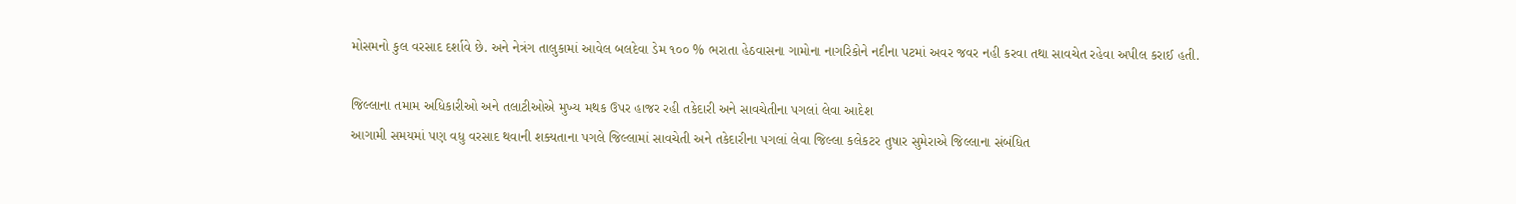મોસમનો કુલ વરસાદ દર્શાવે છે. અને નેત્રંગ તાલુકામાં આવેલ બલદેવા ડેમ ૧૦૦ % ભરાતા હેઠવાસના ગામોના નાગરિકોને નદીના પટમાં અવર જવર નહી કરવા તથા સાવચેત રહેવા અપીલ કરાઈ હતી.

જિલ્લાના તમામ અધિકારીઓ અને તલાટીઓએ મુખ્ય મથક ઉપર હાજર રહી તકેદારી અને સાવચેતીના પગલાં લેવા આદેશ
આગામી સમયમાં પણ વધુ વરસાદ થવાની શક્યતાના પગલે જિલ્લામાં સાવચેતી અને તકેદારીના પગલાં લેવા જિલ્લા કલેકટર તુષાર સુમેરાએ જિલ્લાના સંબંધિત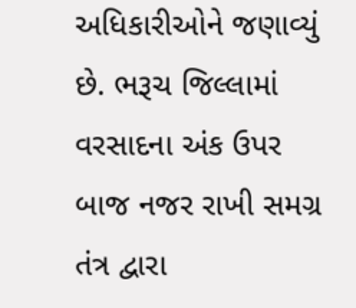અધિકારીઓને જણાવ્યું છે. ભરૂચ જિલ્લામાં વરસાદના અંક ઉપર બાજ નજર રાખી સમગ્ર તંત્ર દ્વારા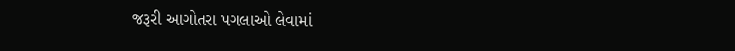જરૂરી આગોતરા પગલાઓ લેવામાં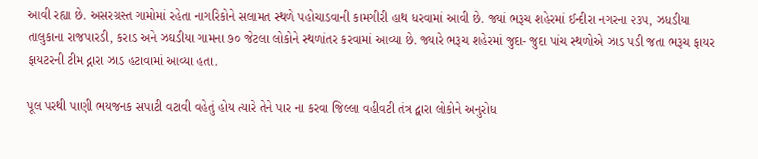આવી રહ્યા છે. અસરગ્રસ્ત ગામોમાં રહેતા નાગરિકોને સલામત સ્થળે પહોચાડવાની કામગીરી હાથ ધરવામાં આવી છે. જ્યાં ભરૂચ શહેરમાં ઈન્દીરા નગરના ૨૩૫, ઝધડીયા તાલુકાના રાજપારડી, કરાડ અને ઝઘડીયા ગામના ૭૦ જેટલા લોકોને સ્થળાંતર કરવામાં આવ્યા છે. જ્યારે ભરૂચ શહેરમાં જુદા- જુદા પાંચ સ્થળોએ ઝાડ પડી જતા ભરૂચ ફાયર ફાયટરની ટીમ દ્નારા ઝાડ હટાવામાં આવ્યા હતા.

પૂલ પરથી પાણી ભયજનક સપાટી વટાવી વહેતું હોય ત્યારે તેને પાર ના કરવા જિલ્લા વહીવટી તંત્ર દ્વારા લોકોને અનુરોધ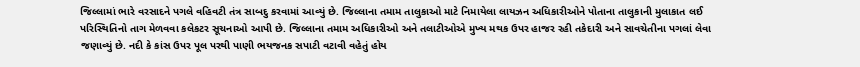જિલ્લામાં ભારે વરસાદને પગલે વહિવટી તંત્ર સાબદુ કરવામાં આવ્યું છે. જિલ્લાના તમામ તાલુકાઓ માટે નિમાયેલા લાયઝન અધિકારીઓને પોતાના તાલુકાની મુલાકાત લઈ પરિસ્થિતિનો તાગ મેળવવા કલેકટર સૂચનાઓ આપી છે. જિલ્લાના તમામ અધિકારીઓ અને તલાટીઓએ મુખ્ય મથક ઉપર હાજર રહી તકેદારી અને સાવચેતીના પગલાં લેવા જણાવ્યું છે. નદી કે કાંસ ઉપર પૂલ પરથી પાણી ભયજનક સપાટી વટાવી વહેતું હોય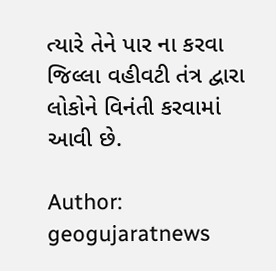ત્યારે તેને પાર ના કરવા જિલ્લા વહીવટી તંત્ર દ્વારા લોકોને વિનંતી કરવામાં આવી છે.

Author: geogujaratnews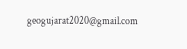geogujarat2020@gmail.com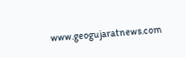www.geogujaratnews.com